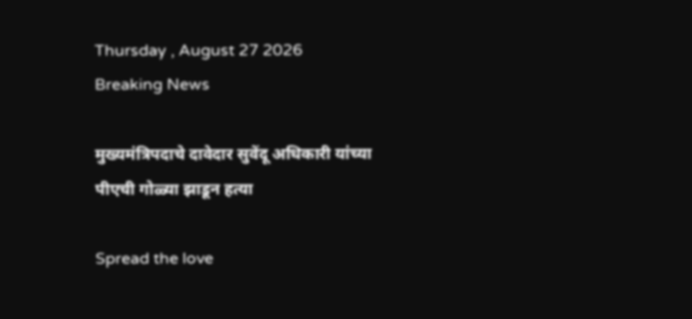Thursday , August 27 2026
Breaking News

मुख्यमंत्रिपदाचे दावेदार सुवेंदू अधिकारी यांच्या पीएची गोळ्या झाडून हत्या

Spread the love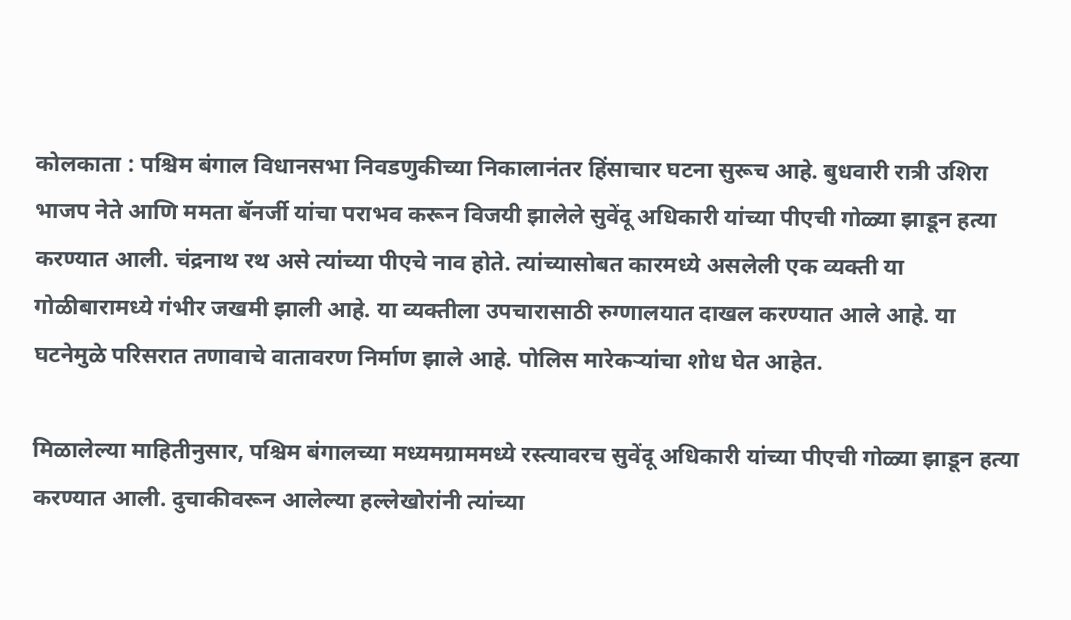कोलकाता : पश्चिम बंगाल विधानसभा निवडणुकीच्या निकालानंतर हिंसाचार घटना सुरूच आहे. बुधवारी रात्री उशिरा भाजप नेते आणि ममता बॅनर्जी यांचा पराभव करून विजयी झालेले सुवेंदू अधिकारी यांच्या पीएची गोळ्या झाडून हत्या करण्यात आली. चंद्रनाथ रथ असे त्यांच्या पीएचे नाव होते. त्यांच्यासोबत कारमध्ये असलेली एक व्यक्ती या गोळीबारामध्ये गंभीर जखमी झाली आहे. या व्यक्तीला उपचारासाठी रुग्णालयात दाखल करण्यात आले आहे. या घटनेमुळे परिसरात तणावाचे वातावरण निर्माण झाले आहे. पोलिस मारेकऱ्यांचा शोध घेत आहेत.

मिळालेल्या माहितीनुसार, पश्चिम बंगालच्या मध्यमग्राममध्ये रस्त्यावरच सुवेंदू अधिकारी यांच्या पीएची गोळ्या झाडून हत्या करण्यात आली. दुचाकीवरून आलेल्या हल्लेखोरांनी त्यांच्या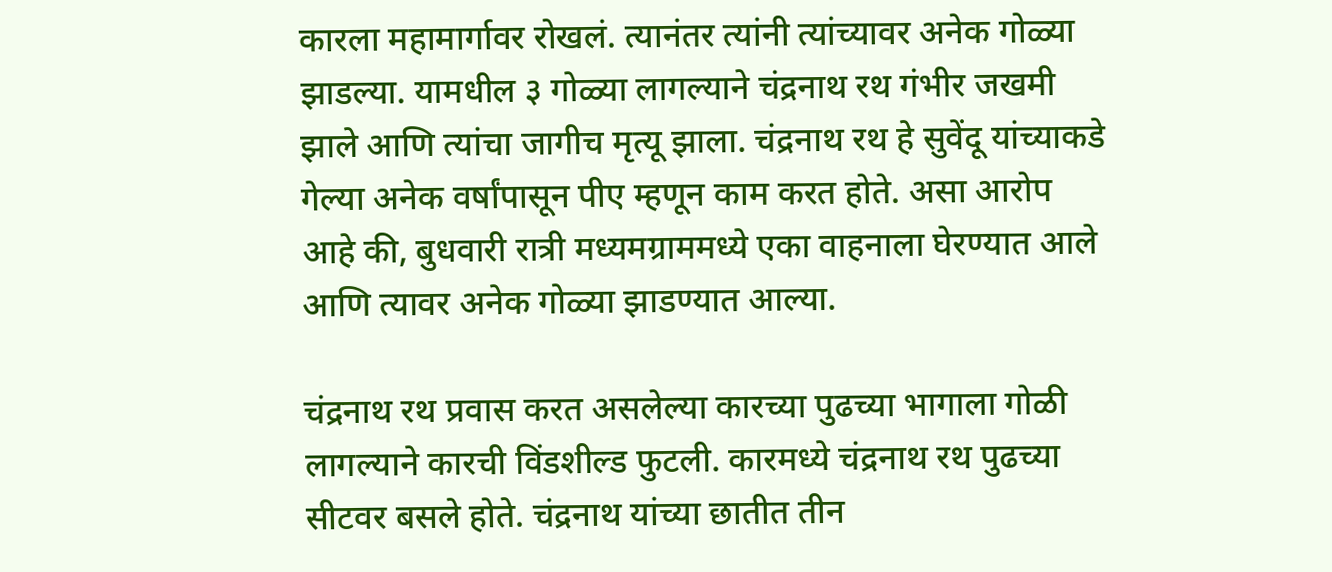कारला महामार्गावर रोखलं. त्यानंतर त्यांनी त्यांच्यावर अनेक गोळ्या झाडल्या. यामधील ३ गोळ्या लागल्याने चंद्रनाथ रथ गंभीर जखमी झाले आणि त्यांचा जागीच मृत्यू झाला. चंद्रनाथ रथ हे सुवेंदू यांच्याकडे गेल्या अनेक वर्षांपासून पीए म्हणून काम करत होते. असा आरोप आहे की, बुधवारी रात्री मध्यमग्राममध्ये एका वाहनाला घेरण्यात आले आणि त्यावर अनेक गोळ्या झाडण्यात आल्या.

चंद्रनाथ रथ प्रवास करत असलेल्या कारच्या पुढच्या भागाला गोळी लागल्याने कारची विंडशील्ड फुटली. कारमध्ये चंद्रनाथ रथ पुढच्या सीटवर बसले होते. चंद्रनाथ यांच्या छातीत तीन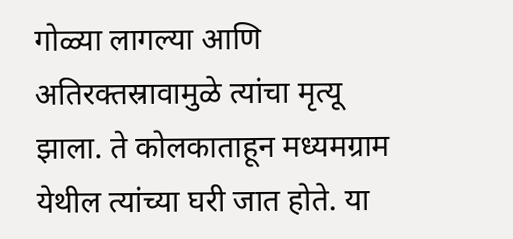गोळ्या लागल्या आणि अतिरक्तस्रावामुळे त्यांचा मृत्यू झाला. ते कोलकाताहून मध्यमग्राम येथील त्यांच्या घरी जात होते. या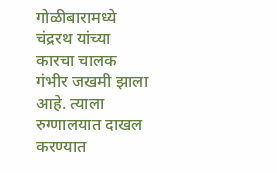गोळीबारामध्ये चंद्ररथ यांच्या कारचा चालक गंभीर जखमी झाला आहे. त्याला रुग्णालयात दाखल करण्यात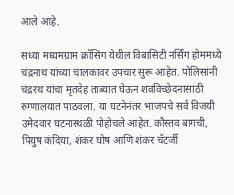आले आहे.

सध्या मध्यमग्राम क्रॉसिंग येथील विबासिटी नर्सिंग होममध्ये चंद्रनाथ यांच्या चालकावर उपचार सुरू आहेत. पोलिसांनी चंद्ररथ यांचा मृतदेह ताब्यात घेऊन शवविच्छेदनासाठी रुग्णालयात पाठवला. या घटनेनंतर भाजपचे सर्व विजयी उमेदवार घटनास्थळी पोहोचले आहेत. कौस्तव बागची, पियुष कंदिया, शंकर घोष आणि शंकर चॅटर्जी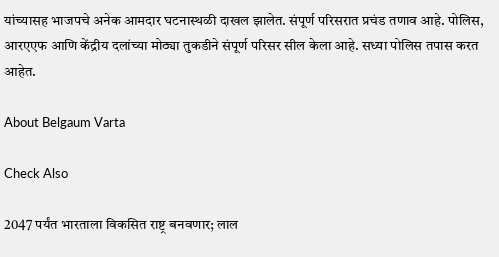यांच्यासह भाजपचे अनेक आमदार घटनास्थळी दाखल झालेत. संपूर्ण परिसरात प्रचंड तणाव आहे. पोलिस, आरएएफ आणि केंद्रीय दलांच्या मोठ्या तुकडीने संपूर्ण परिसर सील केला आहे. सध्या पोलिस तपास करत आहेत.

About Belgaum Varta

Check Also

2047 पर्यंत भारताला विकसित राष्ट्र बनवणार; लाल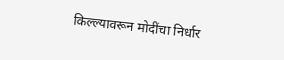किल्ल्यावरून मोदींचा निर्धार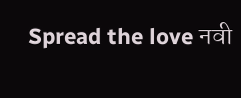Spread the love नवी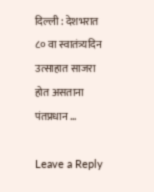दिल्ली : देशभरात ८० वा स्वातंत्र्यदिन उत्साहात साजरा होत असताना पंतप्रधान …

Leave a Reply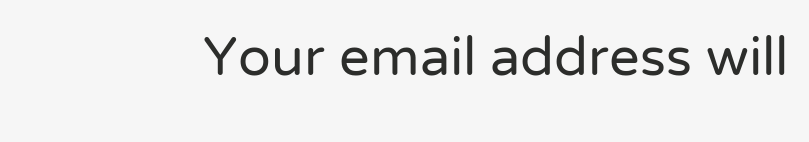Your email address will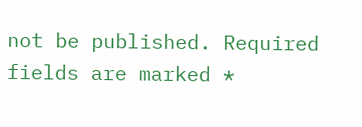not be published. Required fields are marked *